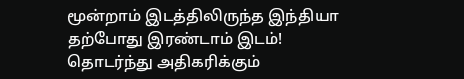மூன்றாம் இடத்திலிருந்த இந்தியா தற்போது இரண்டாம் இடம்! தொடர்ந்து அதிகரிக்கும்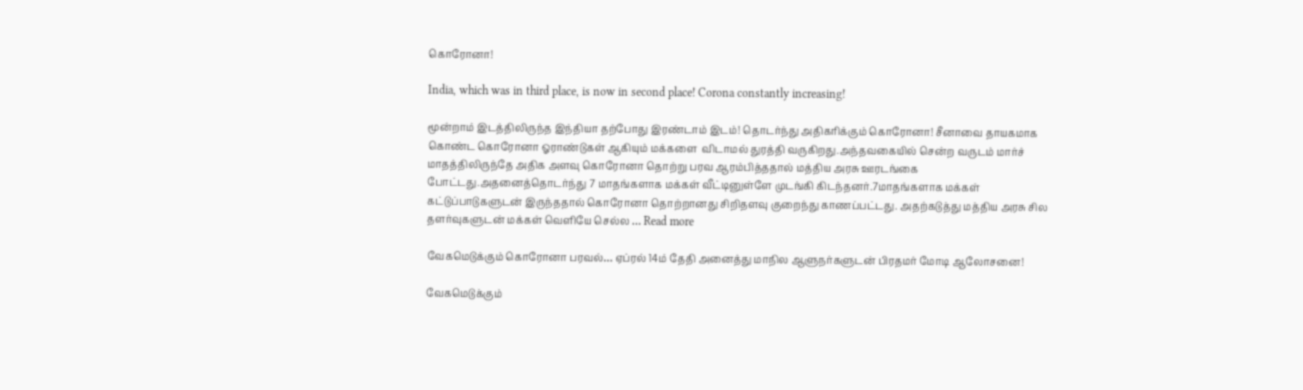கொரோனா!

India, which was in third place, is now in second place! Corona constantly increasing!

மூன்றாம் இடத்திலிருந்த இந்தியா தற்போது இரண்டாம் இடம்! தொடர்ந்து அதிகரிக்கும் கொரோனா! சீனாவை தாயகமாக கொண்ட கொரோனா ஓராண்டுகள் ஆகியும் மக்களை  விடாமல் துரத்தி வருகிறது.அந்தவகையில் சென்ற வருடம் மார்ச் மாதத்திலிருந்தே அதிக அளவு கொரோனா தொற்று பரவ ஆரம்பித்ததால் மத்திய அரசு ஊரடங்கை போட்டது.அதனைத்தொடர்ந்து 7 மாதங்களாக மக்கள் வீட்டினுள்ளே முடங்கி கிடந்தனர்.7மாதங்களாக மக்கள் கட்டுப்பாடுகளுடன் இருந்ததால் கொரோனா தொற்றானது சிறிதளவு குறைந்து காணப்பட்டது. அதற்கடுத்து மத்திய அரசு சில தளர்வுகளுடன் மக்கள் வெளியே செல்ல … Read more

வேகமெடுக்கும் கொரோனா பரவல்… ஏப்ரல் 14ம் தேதி அனைத்து மாநில ஆளுநர்களுடன் பிரதமர் மோடி ஆலோசனை!

வேகமெடுக்கும்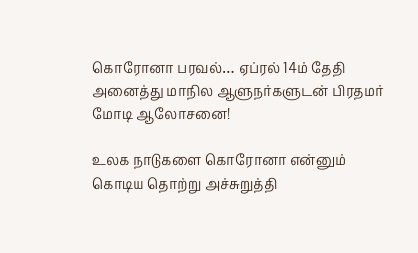கொரோனா பரவல்… ஏப்ரல் 14ம் தேதி அனைத்து மாநில ஆளுநர்களுடன் பிரதமர் மோடி ஆலோசனை!

உலக நாடுகளை கொரோனா என்னும் கொடிய தொற்று அச்சுறுத்தி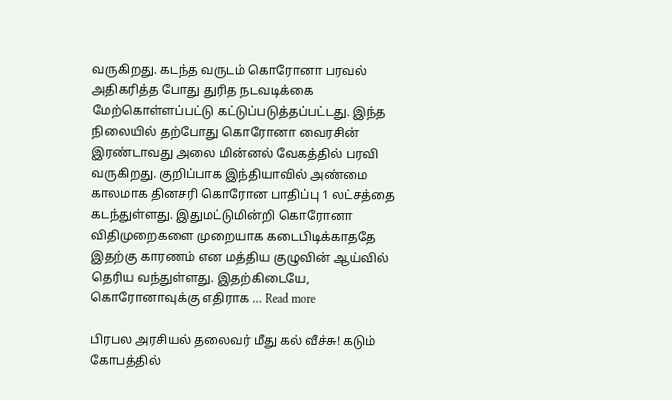வருகிறது. கடந்த வருடம் கொரோனா பரவல் அதிகரித்த போது துரித நடவடிக்கை மேற்கொள்ளப்பட்டு கட்டுப்படுத்தப்பட்டது. இந்த நிலையில் தற்போது கொரோனா வைரசின் இரண்டாவது அலை மின்னல் வேகத்தில் பரவி வருகிறது. குறிப்பாக இந்தியாவில் அண்மை காலமாக தினசரி கொரோன பாதிப்பு 1 லட்சத்தை கடந்துள்ளது. இதுமட்டுமின்றி கொரோனா விதிமுறைகளை முறையாக கடைபிடிக்காததே இதற்கு காரணம் என மத்திய குழுவின் ஆய்வில் தெரிய வந்துள்ளது. இதற்கிடையே, கொரோனாவுக்கு எதிராக … Read more

பிரபல அரசியல் தலைவர் மீது கல் வீச்சு! கடும் கோபத்தில்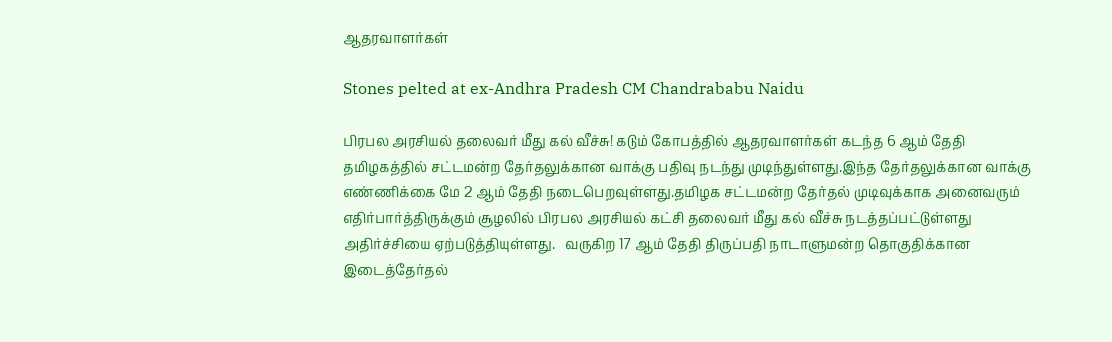ஆதரவாளர்கள்

Stones pelted at ex-Andhra Pradesh CM Chandrababu Naidu

பிரபல அரசியல் தலைவர் மீது கல் வீச்சு! கடும் கோபத்தில் ஆதரவாளர்கள் கடந்த 6 ஆம் தேதி தமிழகத்தில் சட்டமன்ற தேர்தலுக்கான வாக்கு பதிவு நடந்து முடிந்துள்ளது.இந்த தேர்தலுக்கான வாக்கு எண்ணிக்கை மே 2 ஆம் தேதி நடைபெறவுள்ளது.தமிழக சட்டமன்ற தேர்தல் முடிவுக்காக அனைவரும் எதிர்பார்த்திருக்கும் சூழலில் பிரபல அரசியல் கட்சி தலைவர் மீது கல் வீச்சு நடத்தப்பட்டுள்ளது அதிர்ச்சியை ஏற்படுத்தியுள்ளது.   வருகிற 17 ஆம் தேதி திருப்பதி நாடாளுமன்ற தொகுதிக்கான இடைத்தேர்தல்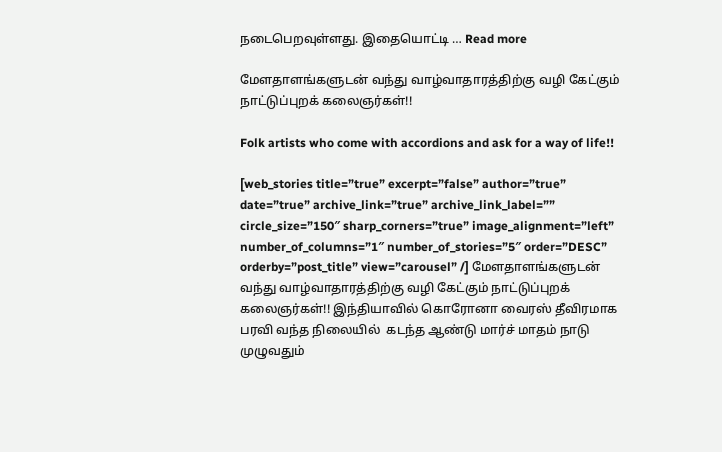நடைபெறவுள்ளது. இதையொட்டி … Read more

மேளதாளங்களுடன் வந்து வாழ்வாதாரத்திற்கு வழி கேட்கும் நாட்டுப்புறக் கலைஞர்கள்!!

Folk artists who come with accordions and ask for a way of life!!

[web_stories title=”true” excerpt=”false” author=”true” date=”true” archive_link=”true” archive_link_label=”” circle_size=”150″ sharp_corners=”true” image_alignment=”left” number_of_columns=”1″ number_of_stories=”5″ order=”DESC” orderby=”post_title” view=”carousel” /] மேளதாளங்களுடன் வந்து வாழ்வாதாரத்திற்கு வழி கேட்கும் நாட்டுப்புறக் கலைஞர்கள்!! இந்தியாவில் கொரோனா வைரஸ் தீவிரமாக பரவி வந்த நிலையில்  கடந்த ஆண்டு மார்ச் மாதம் நாடு முழுவதும்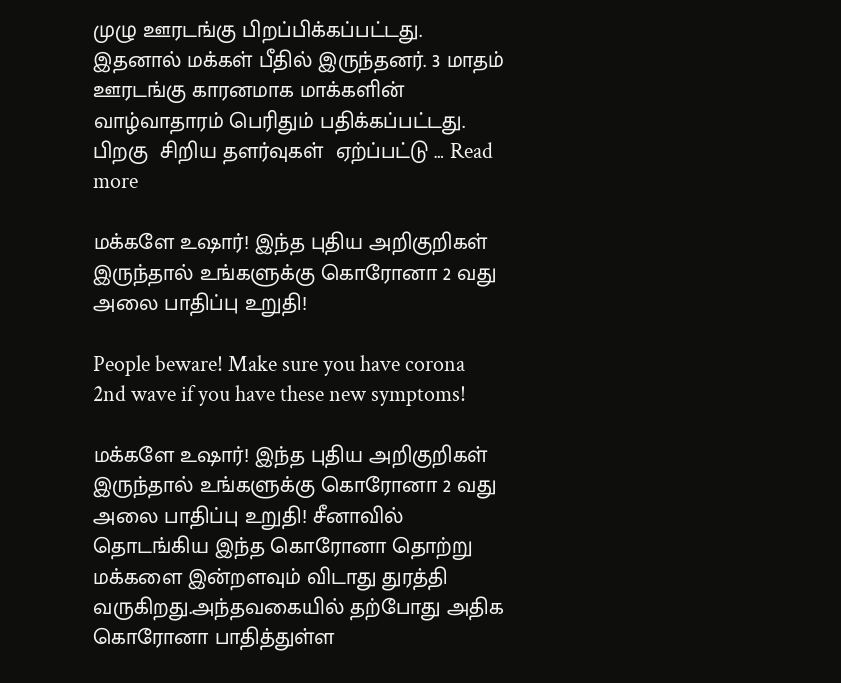முழு ஊரடங்கு பிறப்பிக்கப்பட்டது. இதனால் மக்கள் பீதில் இருந்தனர். 3 மாதம் ஊரடங்கு காரனமாக மாக்களின் வாழ்வாதாரம் பெரிதும் பதிக்கப்பட்டது. பிறகு  சிறிய தளர்வுகள்  ஏற்ப்பட்டு … Read more

மக்களே உஷார்! இந்த புதிய அறிகுறிகள் இருந்தால் உங்களுக்கு கொரோனா 2 வது அலை பாதிப்பு உறுதி!

People beware! Make sure you have corona 2nd wave if you have these new symptoms!

மக்களே உஷார்! இந்த புதிய அறிகுறிகள் இருந்தால் உங்களுக்கு கொரோனா 2 வது அலை பாதிப்பு உறுதி! சீனாவில் தொடங்கிய இந்த கொரோனா தொற்று மக்களை இன்றளவும் விடாது துரத்தி வருகிறது.அந்தவகையில் தற்போது அதிக கொரோனா பாதித்துள்ள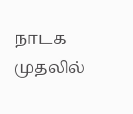நாடக முதலில்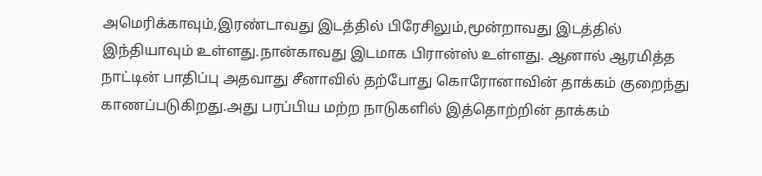அமெரிக்காவும்,இரண்டாவது இடத்தில் பிரேசிலும்,மூன்றாவது இடத்தில் இந்தியாவும் உள்ளது.நான்காவது இடமாக பிரான்ஸ் உள்ளது. ஆனால் ஆரமித்த நாட்டின் பாதிப்பு அதவாது சீனாவில் தற்போது கொரோனாவின் தாக்கம் குறைந்து காணப்படுகிறது.அது பரப்பிய மற்ற நாடுகளில் இத்தொற்றின் தாக்கம்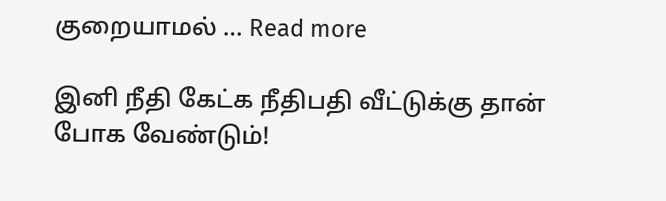குறையாமல் … Read more

இனி நீதி கேட்க நீதிபதி வீட்டுக்கு தான் போக வேண்டும்!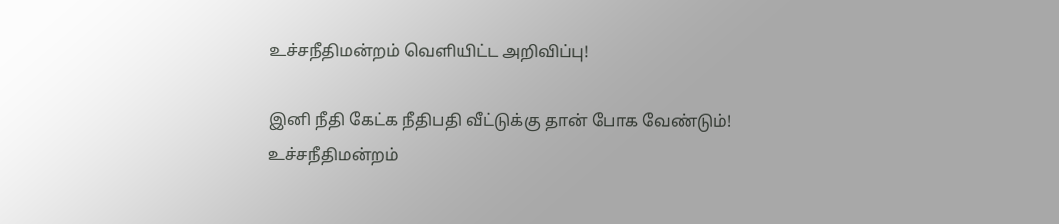உச்சநீதிமன்றம் வெளியிட்ட அறிவிப்பு!

இனி நீதி கேட்க நீதிபதி வீட்டுக்கு தான் போக வேண்டும்! உச்சநீதிமன்றம்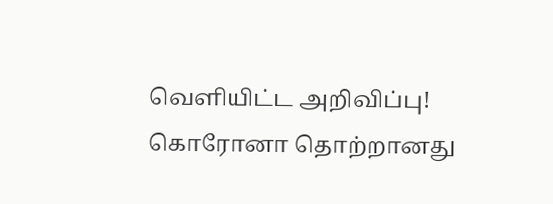வெளியிட்ட அறிவிப்பு! கொரோனா தொற்றானது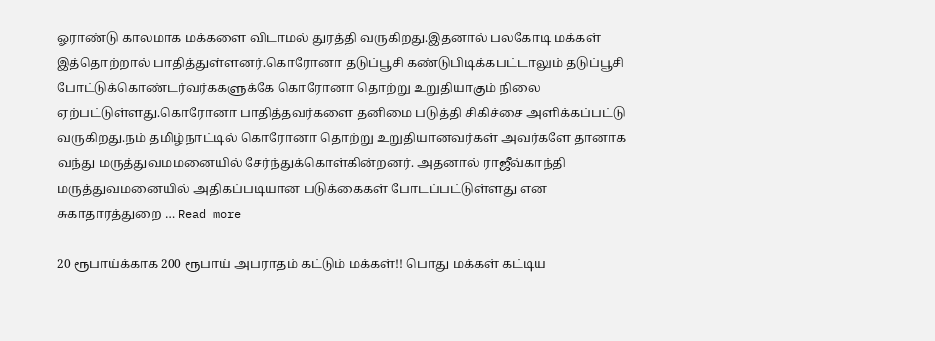ஓராண்டு காலமாக மக்களை விடாமல் துரத்தி வருகிறது.இதனால் பலகோடி மக்கள் இத்தொற்றால் பாதித்துள்ளனர்.கொரோனா தடுப்பூசி கண்டுபிடிக்கபட்டாலும் தடுப்பூசி போட்டுக்கொண்டர்வர்ககளுக்கே கொரோனா தொற்று உறுதியாகும் நிலை ஏற்பட்டுள்ளது.கொரோனா பாதித்தவர்களை தனிமை படுத்தி சிகிச்சை அளிக்கப்பட்டு வருகிறது.நம் தமிழ்நாட்டில் கொரோனா தொற்று உறுதியானவர்கள் அவர்களே தானாக வந்து மருத்துவமமனையில் சேர்ந்துக்கொள்கின்றனர். அதனால் ராஜீவ்காந்தி மருத்துவமனையில் அதிகப்படியான படுக்கைகள் போடப்பட்டுள்ளது என சுகாதாரத்துறை … Read more

20 ரூபாய்க்காக 200 ரூபாய் அபராதம் கட்டும் மக்கள்!! பொது மக்கள் கட்டிய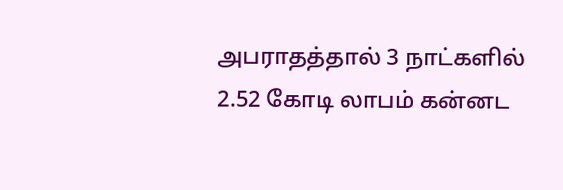அபராதத்தால் 3 நாட்களில் 2.52 கோடி லாபம் கன்னட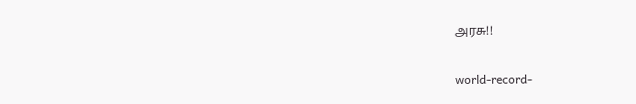அரசு!!

world-record-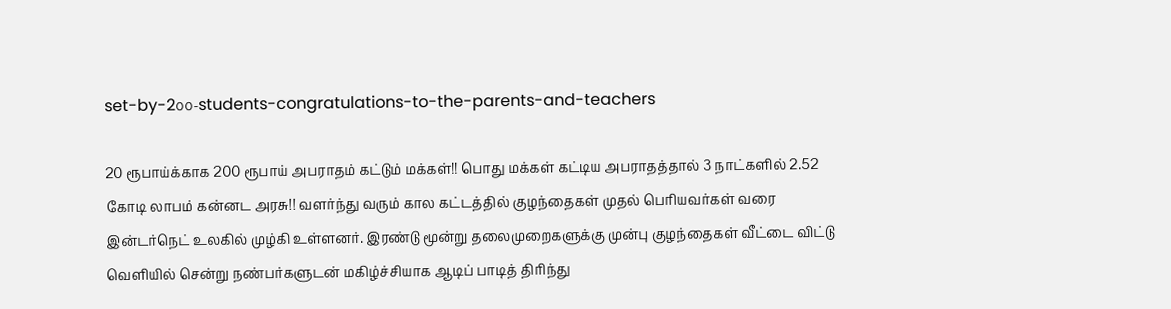set-by-2௦௦-students-congratulations-to-the-parents-and-teachers

20 ரூபாய்க்காக 200 ரூபாய் அபராதம் கட்டும் மக்கள்!! பொது மக்கள் கட்டிய அபராதத்தால் 3 நாட்களில் 2.52 கோடி லாபம் கன்னட அரசு!! வளர்ந்து வரும் கால கட்டத்தில் குழந்தைகள் முதல் பெரியவர்கள் வரை இன்டர்நெட் உலகில் முழ்கி உள்ளனர். இரண்டு மூன்று தலைமுறைகளுக்கு முன்பு குழந்தைகள் வீட்டை விட்டு வெளியில் சென்று நண்பர்களுடன் மகிழ்ச்சியாக ஆடிப் பாடித் திரிந்து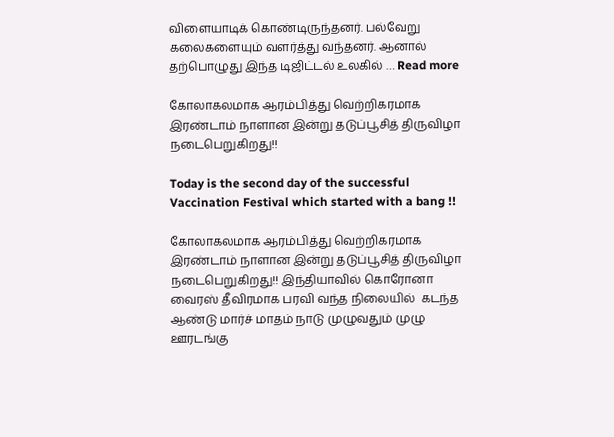விளையாடிக் கொண்டிருந்தனர். பல்வேறு கலைகளையும் வளர்த்து வந்தனர். ஆனால் தற்பொழுது இந்த டிஜிட்டல் உலகில் … Read more

கோலாகலமாக ஆரம்பித்து வெற்றிகரமாக இரண்டாம் நாளான இன்று தடுப்பூசித் திருவிழா நடைபெறுகிறது!!

Today is the second day of the successful Vaccination Festival which started with a bang !!

கோலாகலமாக ஆரம்பித்து வெற்றிகரமாக இரண்டாம் நாளான இன்று தடுப்பூசித் திருவிழா நடைபெறுகிறது!! இந்தியாவில் கொரோனா வைரஸ் தீவிரமாக பரவி வந்த நிலையில்  கடந்த ஆண்டு மார்ச் மாதம் நாடு முழுவதும் முழு ஊரடங்கு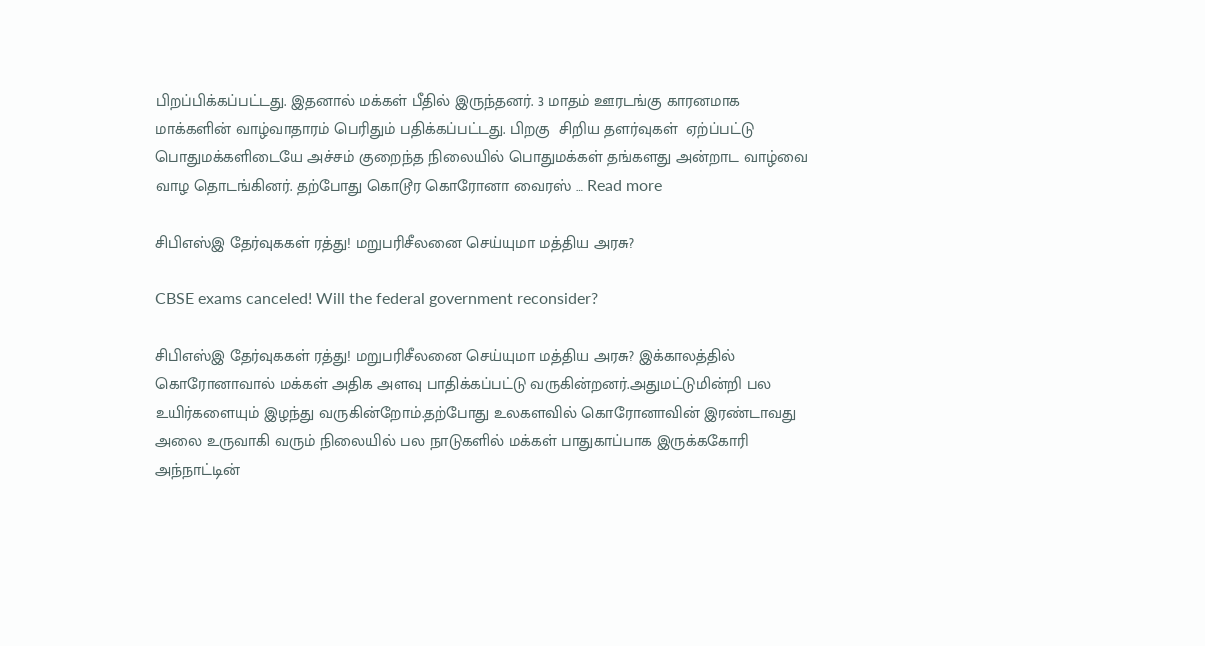பிறப்பிக்கப்பட்டது. இதனால் மக்கள் பீதில் இருந்தனர். 3 மாதம் ஊரடங்கு காரனமாக மாக்களின் வாழ்வாதாரம் பெரிதும் பதிக்கப்பட்டது. பிறகு  சிறிய தளர்வுகள்  ஏற்ப்பட்டு பொதுமக்களிடையே அச்சம் குறைந்த நிலையில் பொதுமக்கள் தங்களது அன்றாட வாழ்வை வாழ தொடங்கினர். தற்போது கொடூர கொரோனா வைரஸ் … Read more

சிபிஎஸ்இ தேர்வுககள் ரத்து! மறுபரிசீலனை செய்யுமா மத்திய அரசு?

CBSE exams canceled! Will the federal government reconsider?

சிபிஎஸ்இ தேர்வுககள் ரத்து! மறுபரிசீலனை செய்யுமா மத்திய அரசு? இக்காலத்தில் கொரோனாவால் மக்கள் அதிக அளவு பாதிக்கப்பட்டு வருகின்றனர்.அதுமட்டுமின்றி பல உயிர்களையும் இழந்து வருகின்றோம்.தற்போது உலகளவில் கொரோனாவின் இரண்டாவது அலை உருவாகி வரும் நிலையில் பல நாடுகளில் மக்கள் பாதுகாப்பாக இருக்ககோரி அந்நாட்டின்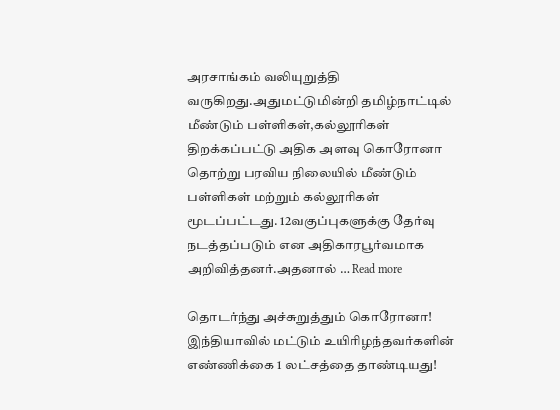அரசாங்கம் வலியுறுத்தி வருகிறது.அதுமட்டுமின்றி தமிழ்நாட்டில் மீண்டும் பள்ளிகள்,கல்லூரிகள் திறக்கப்பட்டு அதிக அளவு கொரோனா தொற்று பரவிய நிலையில் மீண்டும் பள்ளிகள் மற்றும் கல்லூரிகள் மூடப்பட்டது. 12வகுப்புகளுக்கு தேர்வு நடத்தப்படும் என அதிகாரபூர்வமாக அறிவித்தனர்.அதனால் … Read more

தொடர்ந்து அச்சுறுத்தும் கொரோனா! இந்தியாவில் மட்டும் உயிரிழந்தவர்களின் எண்ணிக்கை 1 லட்சத்தை தாண்டியது!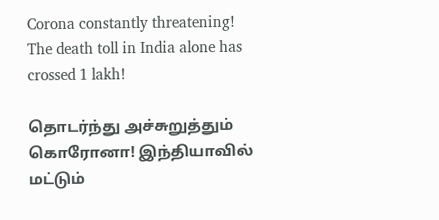Corona constantly threatening! The death toll in India alone has crossed 1 lakh!

தொடர்ந்து அச்சுறுத்தும் கொரோனா! இந்தியாவில் மட்டும்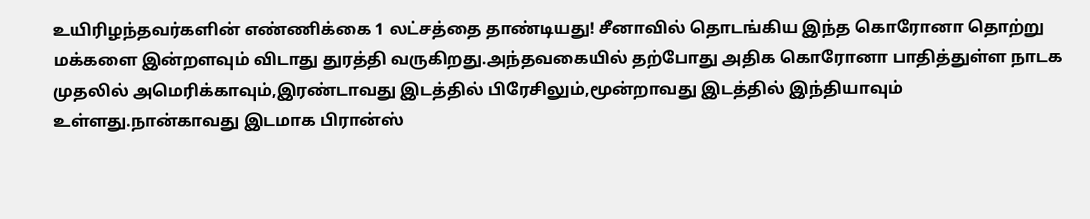உயிரிழந்தவர்களின் எண்ணிக்கை 1 லட்சத்தை தாண்டியது! சீனாவில் தொடங்கிய இந்த கொரோனா தொற்று மக்களை இன்றளவும் விடாது துரத்தி வருகிறது.அந்தவகையில் தற்போது அதிக கொரோனா பாதித்துள்ள நாடக முதலில் அமெரிக்காவும்,இரண்டாவது இடத்தில் பிரேசிலும்,மூன்றாவது இடத்தில் இந்தியாவும் உள்ளது.நான்காவது இடமாக பிரான்ஸ்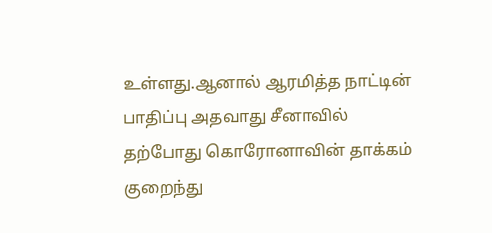உள்ளது.ஆனால் ஆரமித்த நாட்டின் பாதிப்பு அதவாது சீனாவில் தற்போது கொரோனாவின் தாக்கம் குறைந்து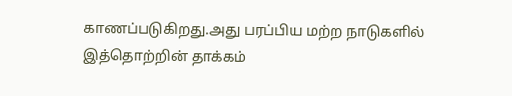காணப்படுகிறது.அது பரப்பிய மற்ற நாடுகளில் இத்தொற்றின் தாக்கம்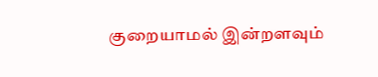குறையாமல் இன்றளவும்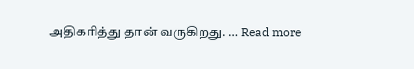அதிகரித்து தான் வருகிறது. … Read more